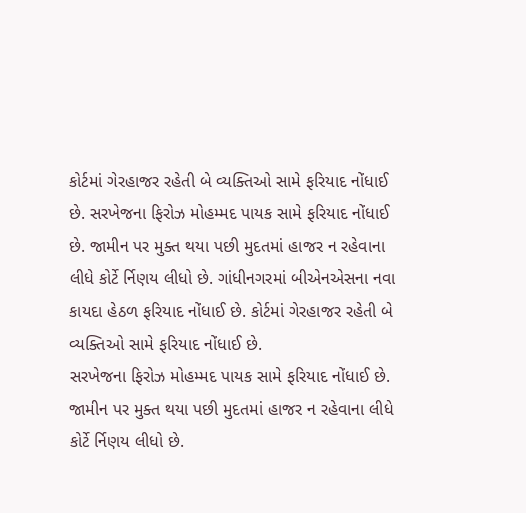કોર્ટમાં ગેરહાજર રહેતી બે વ્યક્તિઓ સામે ફરિયાદ નોંધાઈ છે. સરખેજના ફિરોઝ મોહમ્મદ પાયક સામે ફરિયાદ નોંધાઈ છે. જામીન પર મુક્ત થયા પછી મુદતમાં હાજર ન રહેવાના લીધે કોર્ટે ર્નિણય લીધો છે. ગાંધીનગરમાં બીએનએસના નવા કાયદા હેઠળ ફરિયાદ નોંધાઈ છે. કોર્ટમાં ગેરહાજર રહેતી બે વ્યક્તિઓ સામે ફરિયાદ નોંધાઈ છે.
સરખેજના ફિરોઝ મોહમ્મદ પાયક સામે ફરિયાદ નોંધાઈ છે. જામીન પર મુક્ત થયા પછી મુદતમાં હાજર ન રહેવાના લીધે કોર્ટે ર્નિણય લીધો છે.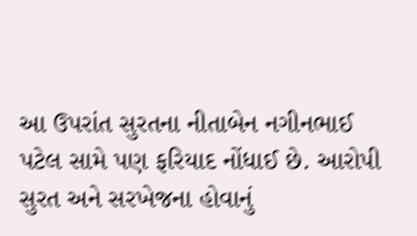આ ઉપરાંત સુરતના નીતાબેન નગીનભાઈ પટેલ સામે પણ ફરિયાદ નોંધાઈ છે. આરોપી સુરત અને સરખેજના હોવાનું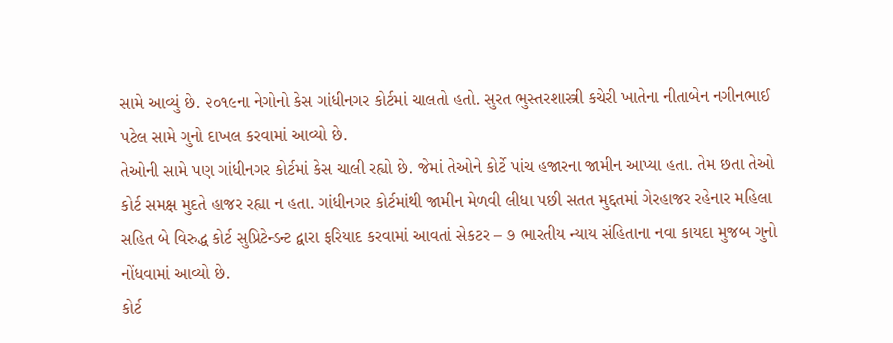સામે આવ્યું છે. ૨૦૧૯ના નેગોનો કેસ ગાંધીનગર કોર્ટમાં ચાલતો હતો. સુરત ભુસ્તરશાસ્ત્રી કચેરી ખાતેના નીતાબેન નગીનભાઈ પટેલ સામે ગુનો દાખલ કરવામાં આવ્યો છે.
તેઓની સામે પણ ગાંધીનગર કોર્ટમાં કેસ ચાલી રહ્યો છે. જેમાં તેઓને કોર્ટે પાંચ હજારના જામીન આપ્યા હતા. તેમ છતા તેઓ કોર્ટ સમક્ષ મુદતે હાજર રહ્યા ન હતા. ગાંધીનગર કોર્ટમાંથી જામીન મેળવી લીધા પછી સતત મુદ્દતમાં ગેરહાજર રહેનાર મહિલા સહિત બે વિરુદ્ધ કોર્ટ સુપ્રિટેન્ડન્ટ દ્વારા ફરિયાદ કરવામાં આવતાં સેકટર – ૭ ભારતીય ન્યાય સંહિતાના નવા કાયદા મુજબ ગુનો નોંધવામાં આવ્યો છે.
કોર્ટ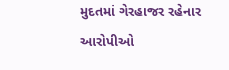મુદતમાં ગેરહાજર રહેનાર આરોપીઓ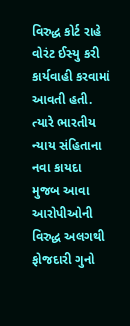વિરુદ્ધ કોર્ટ રાહે વોરંટ ઈસ્યુ કરી કાર્યવાહી કરવામાં આવતી હતી. ત્યારે ભારતીય ન્યાય સંહિતાના નવા કાયદા મુજબ આવા આરોપીઓની વિરુદ્ધ અલગથી ફોજદારી ગુનો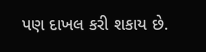પણ દાખલ કરી શકાય છે.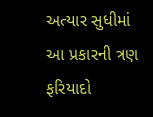અત્યાર સુધીમાં આ પ્રકારની ત્રણ ફરિયાદો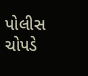પોલીસ ચોપડે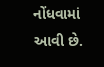નોંધવામાં આવી છે.